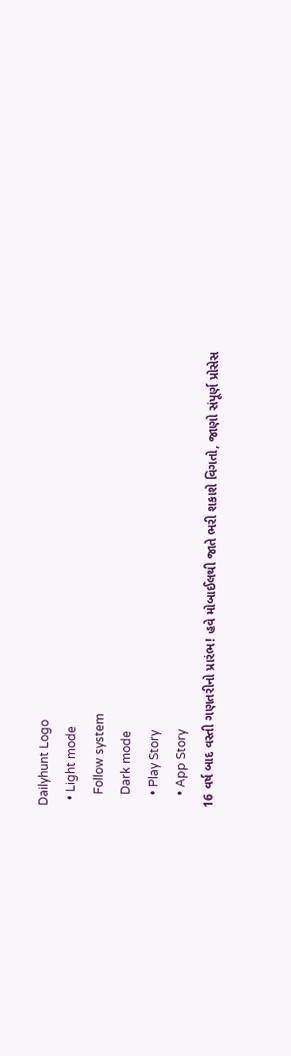Dailyhunt Logo
  • Light mode
    Follow system
    Dark mode
    • Play Story
    • App Story
16 વર્ષ બાદ વસ્તી ગણતરીનો પ્રારંભ! હવે મોબાઈલથી જાતે ભરી શકાશે વિગતો, જાણો સંપૂર્ણ પ્રોસેસ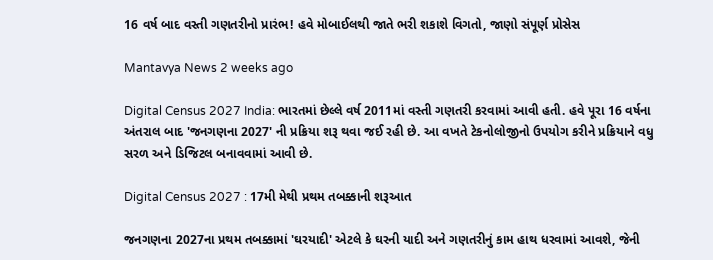16 વર્ષ બાદ વસ્તી ગણતરીનો પ્રારંભ! હવે મોબાઈલથી જાતે ભરી શકાશે વિગતો, જાણો સંપૂર્ણ પ્રોસેસ

Mantavya News 2 weeks ago

Digital Census 2027 India: ભારતમાં છેલ્લે વર્ષ 2011માં વસ્તી ગણતરી કરવામાં આવી હતી. હવે પૂરા 16 વર્ષના અંતરાલ બાદ 'જનગણના 2027' ની પ્રક્રિયા શરૂ થવા જઈ રહી છે. આ વખતે ટેકનોલોજીનો ઉપયોગ કરીને પ્રક્રિયાને વધુ સરળ અને ડિજિટલ બનાવવામાં આવી છે.

Digital Census 2027 : 17મી મેથી પ્રથમ તબક્કાની શરૂઆત

જનગણના 2027ના પ્રથમ તબક્કામાં 'ઘરયાદી' એટલે કે ઘરની યાદી અને ગણતરીનું કામ હાથ ધરવામાં આવશે, જેની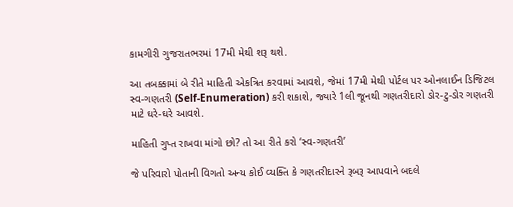કામગીરી ગુજરાતભરમાં 17મી મેથી શરૂ થશે.

આ તબક્કામાં બે રીતે માહિતી એકત્રિત કરવામાં આવશે, જેમાં 17મી મેથી પોર્ટલ પર ઓનલાઈન ડિજિટલ સ્વ-ગણતરી (Self-Enumeration) કરી શકાશે, જ્યારે 1લી જૂનથી ગણતરીદારો ડોર-ટુ-ડોર ગણતરી માટે ઘરે-ઘરે આવશે.

માહિતી ગુપ્ત રાખવા માંગો છો? તો આ રીતે કરો ‘સ્વ-ગણતરી’

જે પરિવારો પોતાની વિગતો અન્ય કોઈ વ્યક્તિ કે ગણતરીદારને રૂબરૂ આપવાને બદલે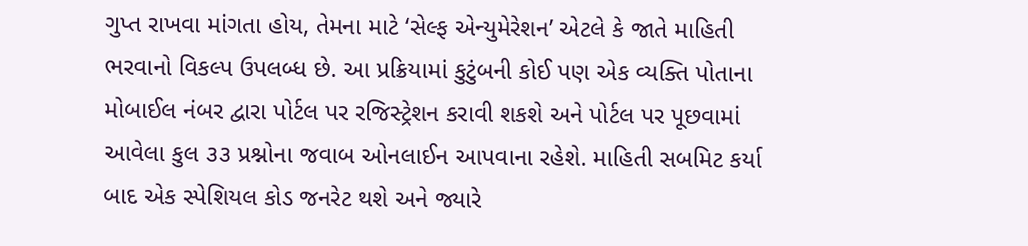ગુપ્ત રાખવા માંગતા હોય, તેમના માટે ‘સેલ્ફ એન્યુમેરેશન’ એટલે કે જાતે માહિતી ભરવાનો વિકલ્પ ઉપલબ્ધ છે. આ પ્રક્રિયામાં કુટુંબની કોઈ પણ એક વ્યક્તિ પોતાના મોબાઈલ નંબર દ્વારા પોર્ટલ પર રજિસ્ટ્રેશન કરાવી શકશે અને પોર્ટલ પર પૂછવામાં આવેલા કુલ ૩૩ પ્રશ્નોના જવાબ ઓનલાઈન આપવાના રહેશે. માહિતી સબમિટ કર્યા બાદ એક સ્પેશિયલ કોડ જનરેટ થશે અને જ્યારે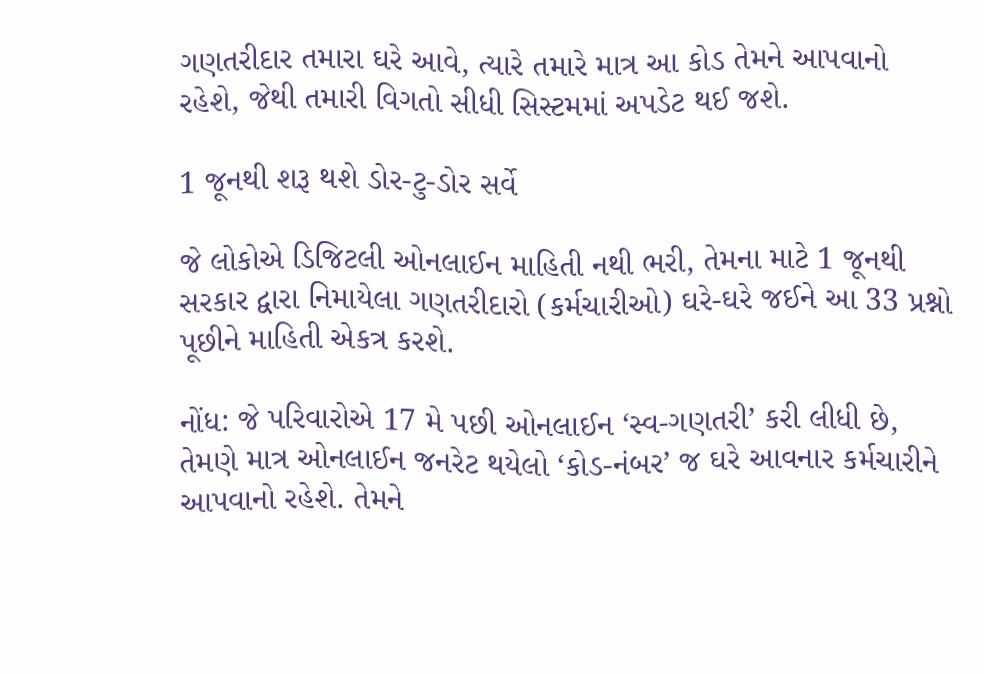ગણતરીદાર તમારા ઘરે આવે, ત્યારે તમારે માત્ર આ કોડ તેમને આપવાનો રહેશે, જેથી તમારી વિગતો સીધી સિસ્ટમમાં અપડેટ થઈ જશે.

1 જૂનથી શરૂ થશે ડોર-ટુ-ડોર સર્વે

જે લોકોએ ડિજિટલી ઓનલાઈન માહિતી નથી ભરી, તેમના માટે 1 જૂનથી સરકાર દ્વારા નિમાયેલા ગણતરીદારો (કર્મચારીઓ) ઘરે-ઘરે જઈને આ 33 પ્રશ્નો પૂછીને માહિતી એકત્ર કરશે.

નોંધ: જે પરિવારોએ 17 મે પછી ઓનલાઈન ‘સ્વ-ગણતરી’ કરી લીધી છે, તેમણે માત્ર ઓનલાઈન જનરેટ થયેલો ‘કોડ-નંબર’ જ ઘરે આવનાર કર્મચારીને આપવાનો રહેશે. તેમને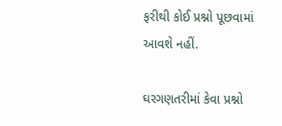ફરીથી કોઈ પ્રશ્નો પૂછવામાં આવશે નહીં.

ઘરગણતરીમાં કેવા પ્રશ્નો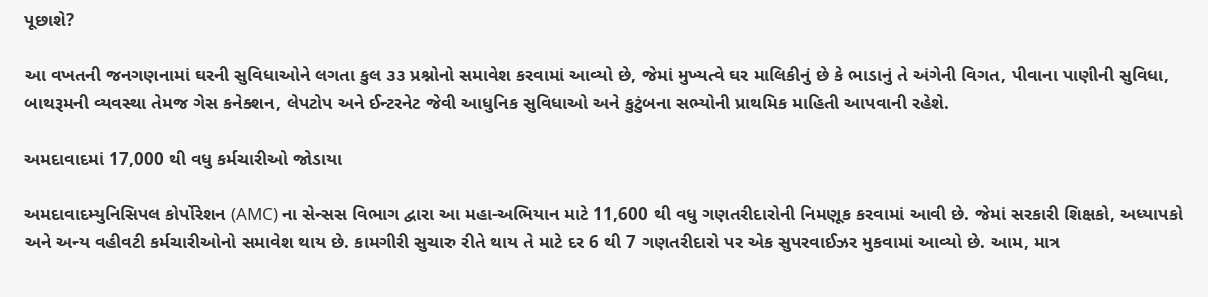પૂછાશે?

આ વખતની જનગણનામાં ઘરની સુવિધાઓને લગતા કુલ ૩૩ પ્રશ્નોનો સમાવેશ કરવામાં આવ્યો છે, જેમાં મુખ્યત્વે ઘર માલિકીનું છે કે ભાડાનું તે અંગેની વિગત, પીવાના પાણીની સુવિધા, બાથરૂમની વ્યવસ્થા તેમજ ગેસ કનેક્શન, લેપટોપ અને ઈન્ટરનેટ જેવી આધુનિક સુવિધાઓ અને કુટુંબના સભ્યોની પ્રાથમિક માહિતી આપવાની રહેશે.

અમદાવાદમાં 17,000 થી વધુ કર્મચારીઓ જોડાયા

અમદાવાદમ્યુનિસિપલ કોર્પોરેશન (AMC) ના સેન્સસ વિભાગ દ્વારા આ મહા-અભિયાન માટે 11,600 થી વધુ ગણતરીદારોની નિમણૂક કરવામાં આવી છે. જેમાં સરકારી શિક્ષકો, અધ્યાપકો અને અન્ય વહીવટી કર્મચારીઓનો સમાવેશ થાય છે. કામગીરી સુચારુ રીતે થાય તે માટે દર 6 થી 7 ગણતરીદારો પર એક સુપરવાઈઝર મુકવામાં આવ્યો છે. આમ, માત્ર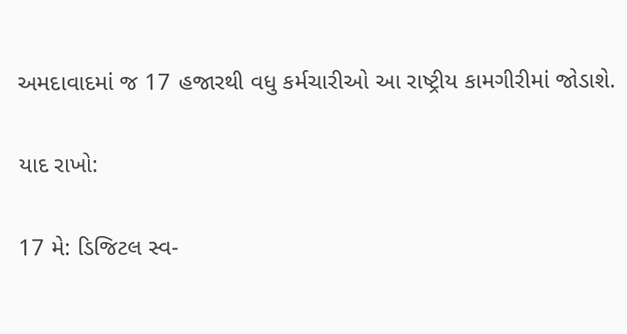અમદાવાદમાં જ 17 હજારથી વધુ કર્મચારીઓ આ રાષ્ટ્રીય કામગીરીમાં જોડાશે.

યાદ રાખો:

17 મે: ડિજિટલ સ્વ-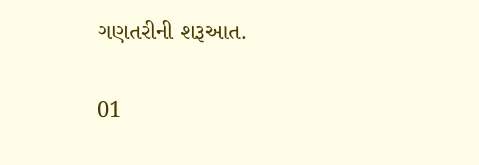ગણતરીની શરૂઆત.

01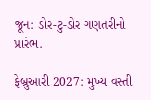જૂન: ડોર-ટુ-ડોર ગણતરીનો પ્રારંભ.

ફેબ્રુઆરી 2027: મુખ્ય વસ્તી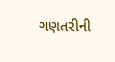ગણતરીની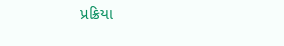પ્રક્રિયા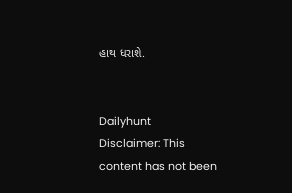હાથ ધરાશે.


Dailyhunt
Disclaimer: This content has not been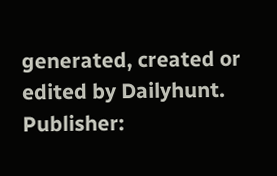generated, created or edited by Dailyhunt. Publisher: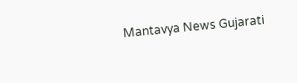Mantavya News Gujarati